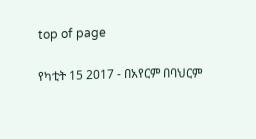top of page

የካቲት 15 2017 - በአየርም በባህርም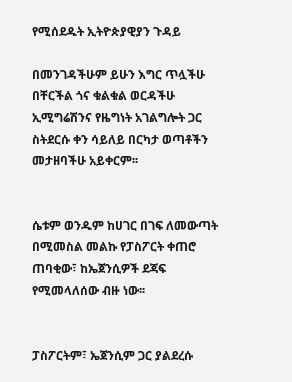የሚሰደዱት ኢትዮጵያዊያን ጉዳይ

በመንገዳችሁም ይሁን እግር ጥሏችሁ በቸርችል ጎና ቁልቁል ወርዳችሁ ኢሚግሬሽንና የዜግነት አገልግሎት ጋር ስትደርሱ ቀን ሳይለይ በርካታ ወጣቶችን መታዘባችሁ አይቀርም፡፡


ሴቱም ወንዱም ከሀገር በገፍ ለመውጣት በሚመስል መልኩ የፓስፖርት ቀጠሮ ጠባቂው፣ ከኤጀንሲዎች ደጃፍ የሚመላለሰው ብዙ ነው፡፡


ፓስፖርትም፣ ኤጀንሲም ጋር ያልደረሱ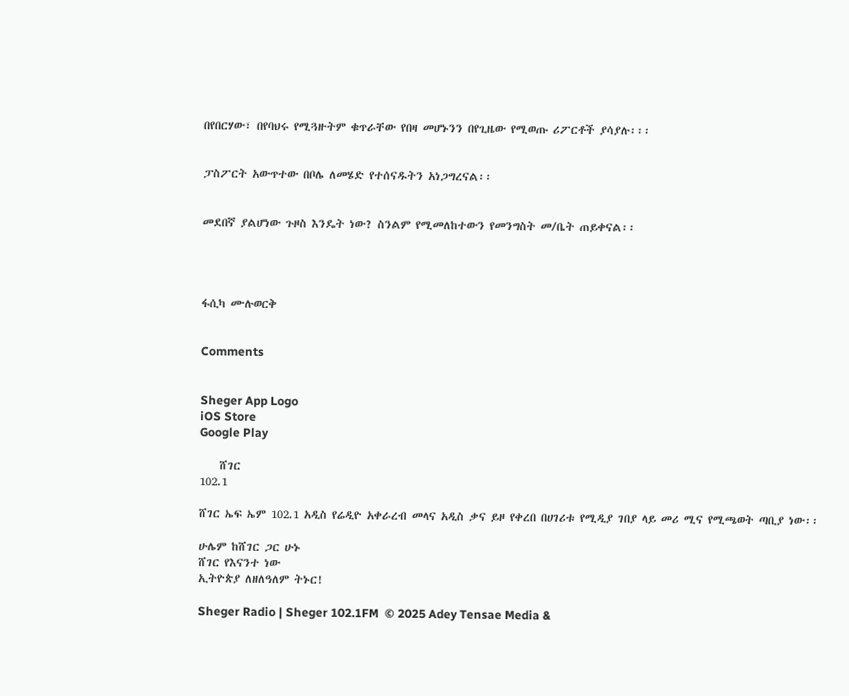በየበርሃው፣ በየባህሩ የሚጓዙትም ቁጥራቸው የበዛ መሆኑንን በየጊዜው የሚወጡ ሪፖርቶች ያሳያሉ፡፡፡


ፓስፖርት አውጥተው በቦሌ ለመሄድ የተሰናዱትን አነጋግረናል፡፡


መደበኛ ያልሆነው ጉዞስ እንዴት ነው? ስንልም የሚመለከተውን የመንግስት መ/ቤት ጠይቀናል፡፡




ፋሲካ ሙሉወርቅ


Comments


Sheger App Logo
iOS Store
Google Play

    ሸገር
102.1

ሸገር ኤፍ ኤም 102.1 አዲስ የሬዲዮ አቀራረብ መላና አዲስ ቃና ይዞ የቀረበ በሀገሪቱ የሚዲያ ገበያ ላይ መሪ ሚና የሚጫወት ጣቢያ ነው፡፡

ሁሌም ከሸገር ጋር ሁኑ
ሸገር የእናንተ ነው
ኢትዮጵያ ለዘለዓለም ትኑር!

Sheger Radio | Sheger 102.1FM  © 2025 Adey Tensae Media &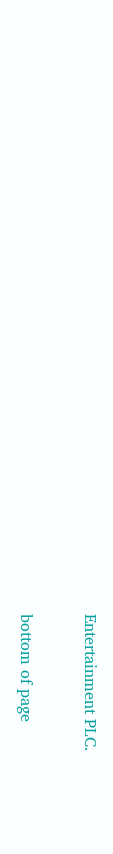Entertainment PLC.

bottom of page